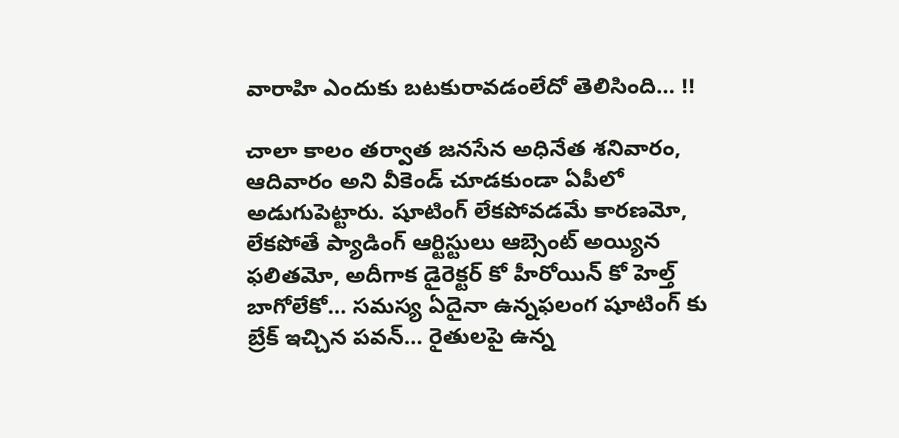వారాహి ఎందుకు బటకురావడంలేదో తెలిసింది… !!

చాలా కాలం తర్వాత జనసేన అధినేత శనివారం, ఆదివారం అని వీకెండ్ చూడకుండా ఏపీలో అడుగుపెట్టారు. షూటింగ్ లేకపోవడమే కారణమో, లేకపోతే ప్యాడింగ్ ఆర్టిస్టులు ఆబ్సెంట్ అయ్యిన ఫలితమో, అదీగాక డైరెక్టర్ కో హీరోయిన్ కో హెల్త్ బాగోలేకో… సమస్య ఏదైనా ఉన్నఫలంగ షూటింగ్ కు బ్రేక్ ఇచ్చిన పవన్… రైతులపై ఉన్న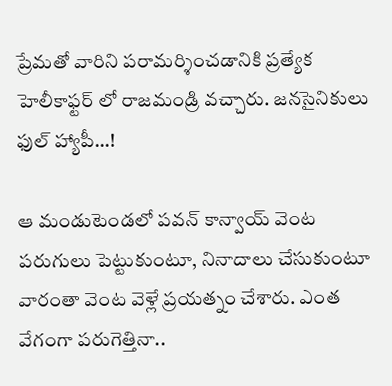ప్రేమతో వారిని పరామర్శించడానికి ప్రత్యేక హెలీకాఫ్టర్ లో రాజమండ్రి వచ్చారు. జనసైనికులు ఫుల్ హ్యాపీ…!

ఆ మండుటెండలో పవన్ కాన్వాయ్ వెంట పరుగులు పెట్టుకుంటూ, నినాదాలు చేసుకుంటూ వారంతా వెంట వెళ్లే ప్రయత్నం చేశారు. ఎంత వేగంగా పరుగెత్తినా..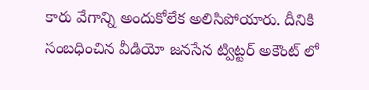కారు వేగాన్ని అందుకోలేక అలిసిపోయారు. దీనికి సంబధించిన వీడియో జనసేన ట్విట్టర్ అకౌంట్ లో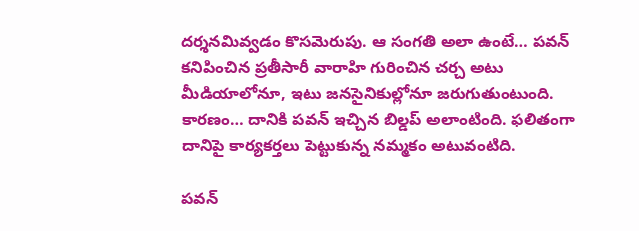దర్శనమివ్వడం కొసమెరుపు. ఆ సంగతి అలా ఉంటే… పవన్ కనిపించిన ప్రతీసారీ వారాహి గురించిన చర్చ అటు మీడియాలోనూ, ఇటు జనసైనికుల్లోనూ జరుగుతుంటుంది. కారణం… దానికి పవన్ ఇచ్చిన బిల్డప్ అలాంటింది. ఫలితంగా దానిపై కార్యకర్తలు పెట్టుకున్న నమ్మకం అటువంటిది.

పవన్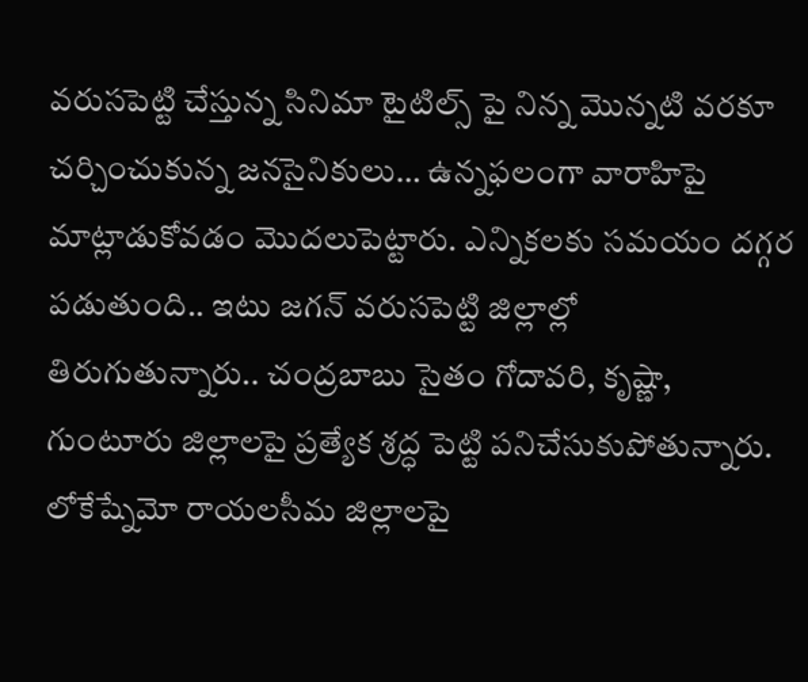వరుసపెట్టి చేస్తున్న సినిమా టైటిల్స్ పై నిన్న మొన్నటి వరకూ చర్చించుకున్న జనసైనికులు… ఉన్నఫలంగా వారాహిపై మాట్లాడుకోవడం మొదలుపెట్టారు. ఎన్నికలకు సమయం దగ్గర పడుతుంది.. ఇటు జగన్ వరుసపెట్టి జిల్లాల్లో తిరుగుతున్నారు.. చంద్రబాబు సైతం గోదావరి, కృష్ణా, గుంటూరు జిల్లాలపై ప్రత్యేక శ్రద్ధ పెట్టి పనిచేసుకుపోతున్నారు. లోకేష్నేమో రాయలసీమ జిల్లాలపై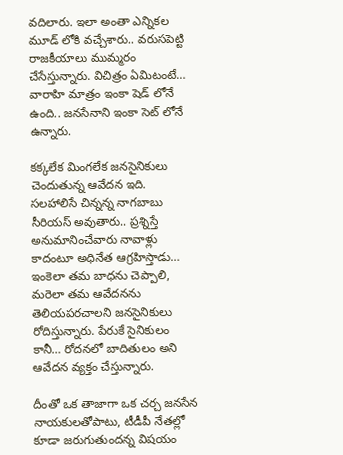వదిలారు. ఇలా అంతా ఎన్నికల మూడ్ లోకి వచ్చేశారు.. వరుసపెట్టి రాజకీయాలు ముమ్మరం చేసేస్తున్నారు. విచిత్రం ఏమిటంటే… వారాహి మాత్రం ఇంకా షెడ్ లోనే ఉంది.. జనసేనాని ఇంకా సెట్ లోనే ఉన్నారు.

కక్కలేక మింగలేక జనసైనికులు చెందుతున్న ఆవేదన ఇది. సలహాలిసే చిన్నన్న నాగబాబు సీరియస్ అవుతారు.. ప్రశ్నిస్తే అనుమానించేవారు నావాళ్లు కాదంటూ అధినేత ఆగ్రహిస్తాడు… ఇంకెలా తమ బాధను చెప్పాలి, మరెలా తమ ఆవేదనను తెలియపరచాలని జనసైనికులు రోదిస్తున్నారు. పేరుకే సైనికులం కానీ… రోదనలో బాదితులం అని ఆవేదన వ్యక్తం చేస్తున్నారు.

దీంతో ఒక తాజాగా ఒక చర్చ జనసేన నాయకులతోపాటు, టీడీపీ నేతల్లో కూడా జరుగుతుందన్న విషయం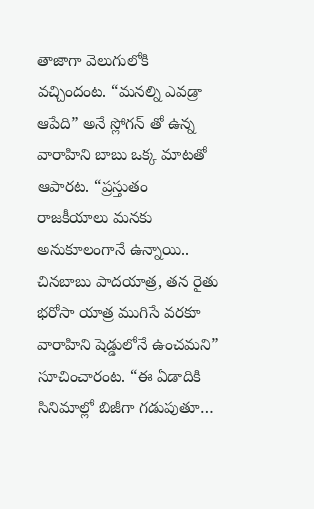తాజాగా వెలుగులోకి వచ్చిందంట. “మనల్ని ఎవడ్రా ఆపేది” అనే స్లోగన్ తో ఉన్న వారాహిని బాబు ఒక్క మాటతో ఆపారట. “ప్రస్తుతం రాజకీయాలు మనకు అనుకూలంగానే ఉన్నాయి.. చినబాబు పాదయాత్ర, తన రైతు భరోసా యాత్ర ముగిసే వరకూ వారాహిని షెడ్డులోనే ఉంచమని” సూచించారంట. “ఈ ఏడాదికి సినిమాల్లో బిజీగా గడుపుతూ…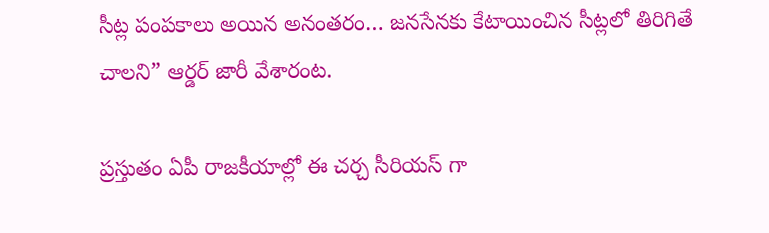సీట్ల పంపకాలు అయిన అనంతరం… జనసేనకు కేటాయించిన సీట్లలో తిరిగితే చాలని” ఆర్డర్ జారీ వేశారంట.

ప్రస్తుతం ఏపీ రాజకీయాల్లో ఈ చర్చ సీరియస్ గా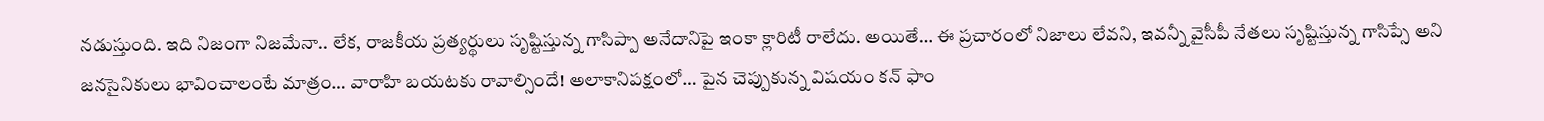నడుస్తుంది. ఇది నిజంగా నిజమేనా.. లేక, రాజకీయ ప్రత్యర్థులు సృష్టిస్తున్న గాసిప్పా అనేదానిపై ఇంకా క్లారిటీ రాలేదు. అయితే… ఈ ప్రచారంలో నిజాలు లేవని, ఇవన్నీ వైసీపీ నేతలు సృష్టిస్తున్న గాసిప్సే అని జనసైనికులు భావించాలంటే మాత్రం… వారాహి బయటకు రావాల్సిందే! అలాకానిపక్షంలో… పైన చెప్పుకున్న విషయం కన్ ఫాం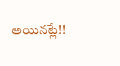అయినట్లే!!